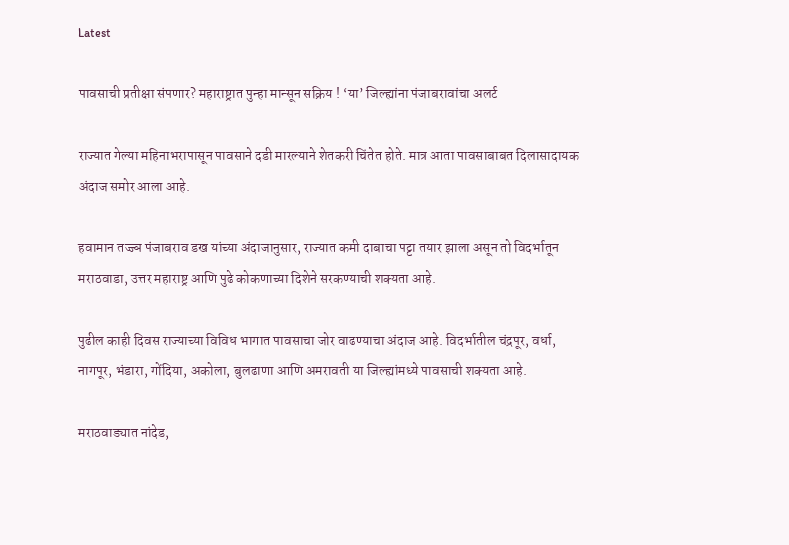Latest

पावसाची प्रतीक्षा संपणार? महाराष्ट्रात पुन्हा मान्सून सक्रिय ! ‘या’ जिल्ह्यांना पंजाबरावांचा अलर्ट

राज्यात गेल्या महिनाभरापासून पावसाने दडी मारल्याने शेतकरी चिंतेत होते. मात्र आता पावसाबाबत दिलासादायक अंदाज समोर आला आहे.

हवामान तज्ज्ञ पंजाबराव डख यांच्या अंदाजानुसार, राज्यात कमी दाबाचा पट्टा तयार झाला असून तो विदर्भातून मराठवाडा, उत्तर महाराष्ट्र आणि पुढे कोकणाच्या दिशेने सरकण्याची शक्यता आहे.

पुढील काही दिवस राज्याच्या विविध भागात पावसाचा जोर वाढण्याचा अंदाज आहे. विदर्भातील चंद्रपूर, वर्धा, नागपूर, भंडारा, गोंदिया, अकोला, बुलढाणा आणि अमरावती या जिल्ह्यांमध्ये पावसाची शक्यता आहे.

मराठवाड्यात नांदेड,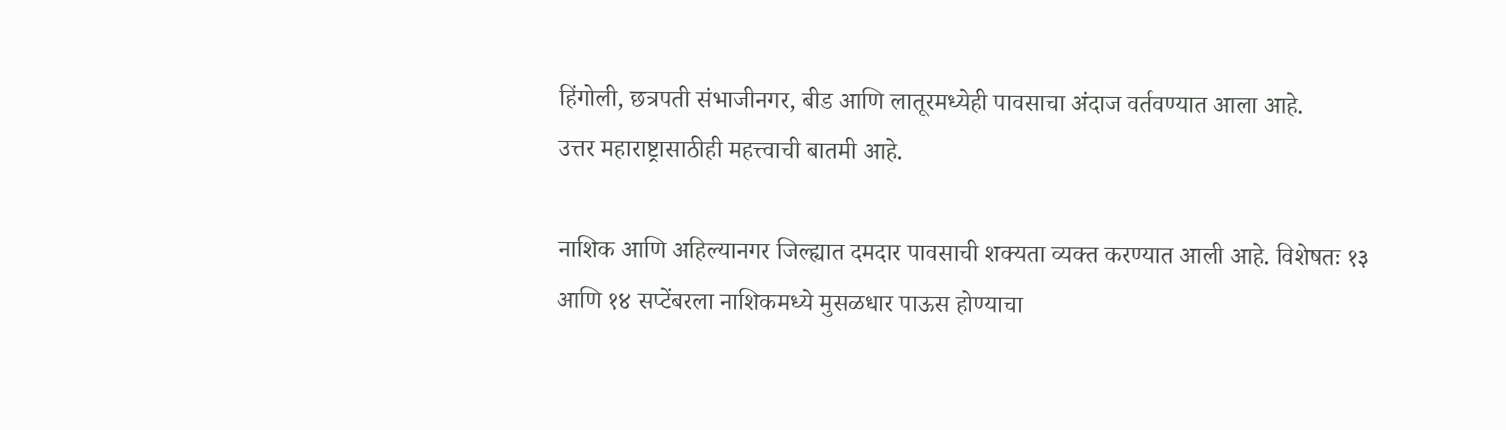हिंगोली, छत्रपती संभाजीनगर, बीड आणि लातूरमध्येही पावसाचा अंदाज वर्तवण्यात आला आहे.
उत्तर महाराष्ट्रासाठीही महत्त्वाची बातमी आहे.

नाशिक आणि अहिल्यानगर जिल्ह्यात दमदार पावसाची शक्यता व्यक्त करण्यात आली आहे. विशेषतः १३ आणि १४ सप्टेंबरला नाशिकमध्ये मुसळधार पाऊस होण्याचा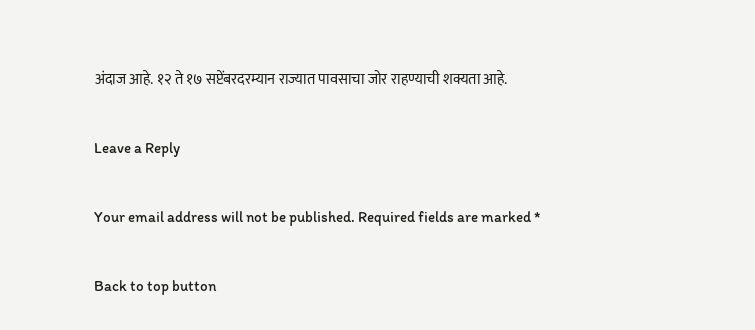अंदाज आहे. १२ ते १७ सप्टेंबरदरम्यान राज्यात पावसाचा जोर राहण्याची शक्यता आहे.

Leave a Reply

Your email address will not be published. Required fields are marked *

Back to top button